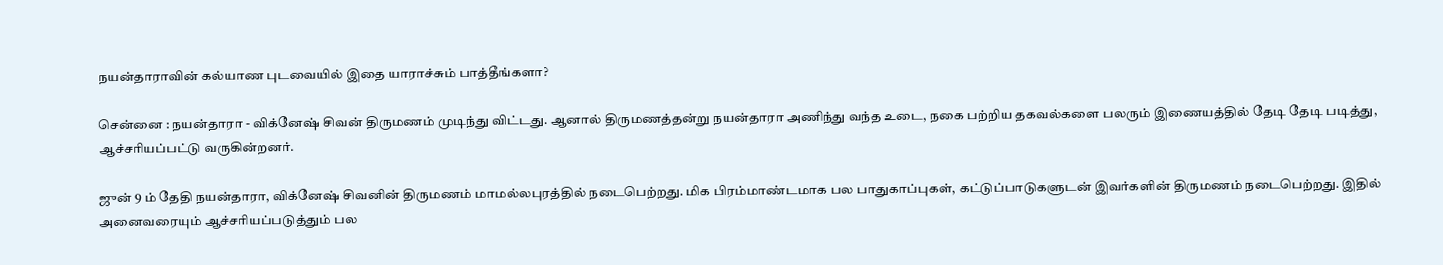நயன்தாராவின் கல்யாண புடவையில் இதை யாராச்சும் பாத்தீங்களா?

சென்னை : நயன்தாரா - விக்னேஷ் சிவன் திருமணம் முடிந்து விட்டது. ஆனால் திருமணத்தன்று நயன்தாரா அணிந்து வந்த உடை, நகை பற்றிய தகவல்களை பலரும் இணையத்தில் தேடி தேடி படித்து, ஆச்சரியப்பட்டு வருகின்றனர்.

ஜுன் 9 ம் தேதி நயன்தாரா, விக்னேஷ் சிவனின் திருமணம் மாமல்லபுரத்தில் நடைபெற்றது. மிக பிரம்மாண்டமாக பல பாதுகாப்புகள், கட்டுப்பாடுகளுடன் இவர்களின் திருமணம் நடைபெற்றது. இதில் அனைவரையும் ஆச்சரியப்படுத்தும் பல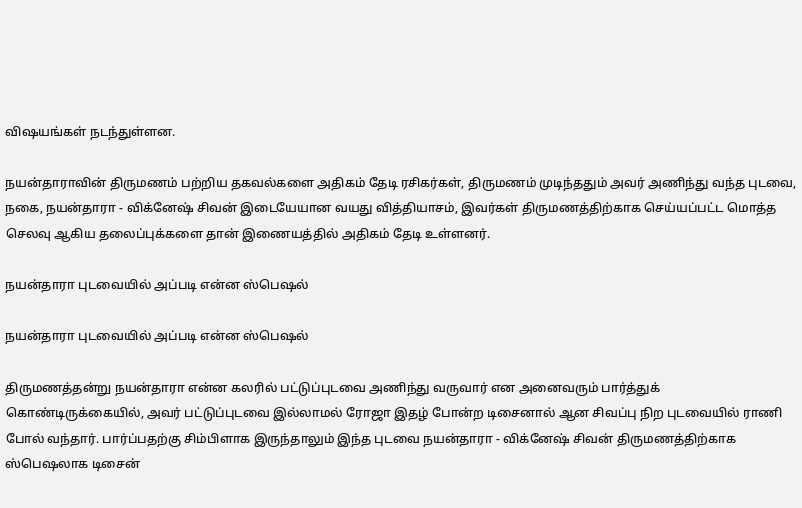விஷயங்கள் நடந்துள்ளன.

நயன்தாராவின் திருமணம் பற்றிய தகவல்களை அதிகம் தேடி ரசிகர்கள், திருமணம் முடிந்ததும் அவர் அணிந்து வந்த புடவை, நகை, நயன்தாரா - விக்னேஷ் சிவன் இடையேயான வயது வித்தியாசம், இவர்கள் திருமணத்திற்காக செய்யப்பட்ட மொத்த செலவு ஆகிய தலைப்புக்களை தான் இணையத்தில் அதிகம் தேடி உள்ளனர்.

நயன்தாரா புடவையில் அப்படி என்ன ஸ்பெஷல்

நயன்தாரா புடவையில் அப்படி என்ன ஸ்பெஷல்

திருமணத்தன்று நயன்தாரா என்ன கலரில் பட்டுப்புடவை அணிந்து வருவார் என அனைவரும் பார்த்துக் கொண்டிருக்கையில், அவர் பட்டுப்புடவை இல்லாமல் ரோஜா இதழ் போன்ற டிசைனால் ஆன சிவப்பு நிற புடவையில் ராணி போல் வந்தார். பார்ப்பதற்கு சிம்பிளாக இருந்தாலும் இந்த புடவை நயன்தாரா - விக்னேஷ் சிவன் திருமணத்திற்காக ஸ்பெஷலாக டிசைன்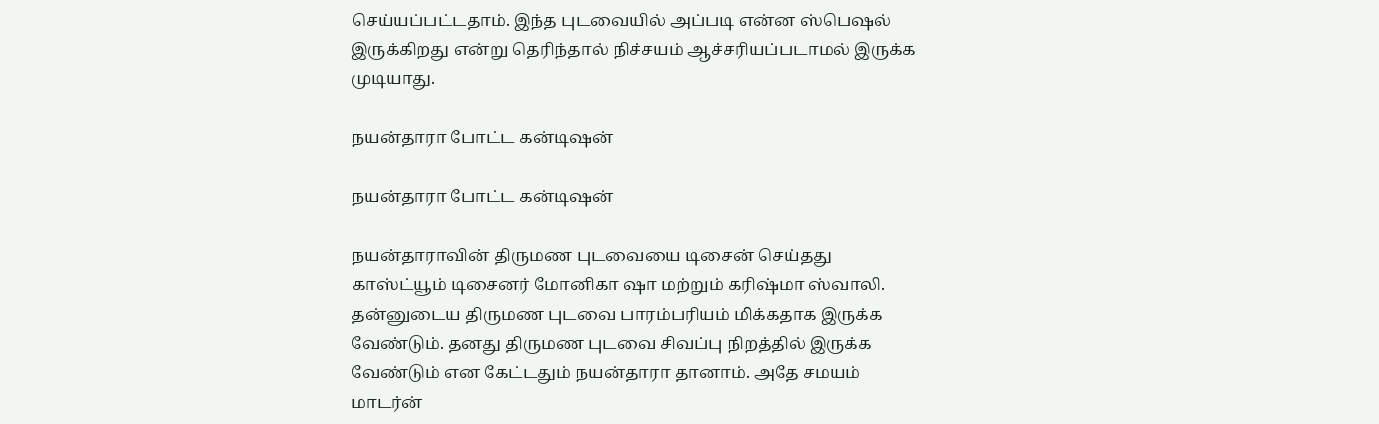செய்யப்பட்டதாம். இந்த புடவையில் அப்படி என்ன ஸ்பெஷல் இருக்கிறது என்று தெரிந்தால் நிச்சயம் ஆச்சரியப்படாமல் இருக்க முடியாது.

நயன்தாரா போட்ட கன்டிஷன்

நயன்தாரா போட்ட கன்டிஷன்

நயன்தாராவின் திருமண புடவையை டிசைன் செய்தது காஸ்ட்யூம் டிசைனர் மோனிகா ஷா மற்றும் கரிஷ்மா ஸ்வாலி. தன்னுடைய திருமண புடவை பாரம்பரியம் மிக்கதாக இருக்க வேண்டும். தனது திருமண புடவை சிவப்பு நிறத்தில் இருக்க வேண்டும் என கேட்டதும் நயன்தாரா தானாம். அதே சமயம் மாடர்ன்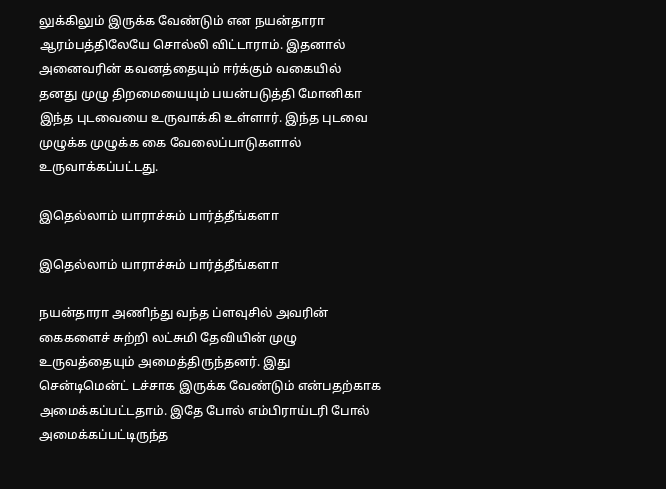லுக்கிலும் இருக்க வேண்டும் என நயன்தாரா ஆரம்பத்திலேயே சொல்லி விட்டாராம். இதனால் அனைவரின் கவனத்தையும் ஈர்க்கும் வகையில் தனது முழு திறமையையும் பயன்படுத்தி மோனிகா இந்த புடவையை உருவாக்கி உள்ளார். இந்த புடவை முழுக்க முழுக்க கை வேலைப்பாடுகளால் உருவாக்கப்பட்டது.

இதெல்லாம் யாராச்சும் பார்த்தீங்களா

இதெல்லாம் யாராச்சும் பார்த்தீங்களா

நயன்தாரா அணிந்து வந்த ப்ளவுசில் அவரின் கைகளைச் சுற்றி லட்சுமி தேவியின் முழு உருவத்தையும் அமைத்திருந்தனர். இது சென்டிமென்ட் டச்சாக இருக்க வேண்டும் என்பதற்காக அமைக்கப்பட்டதாம். இதே போல் எம்பிராய்டரி போல் அமைக்கப்பட்டிருந்த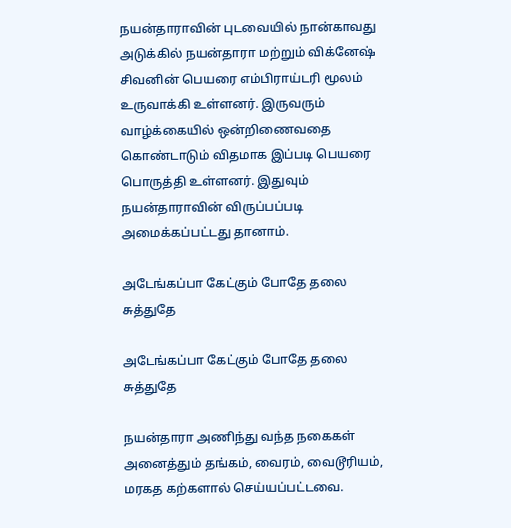நயன்தாராவின் புடவையில் நான்காவது அடுக்கில் நயன்தாரா மற்றும் விக்னேஷ் சிவனின் பெயரை எம்பிராய்டரி மூலம் உருவாக்கி உள்ளனர். இருவரும் வாழ்க்கையில் ஒன்றிணைவதை கொண்டாடும் விதமாக இப்படி பெயரை பொருத்தி உள்ளனர். இதுவும் நயன்தாராவின் விருப்பப்படி அமைக்கப்பட்டது தானாம்.

அடேங்கப்பா கேட்கும் போதே தலை சுத்துதே

அடேங்கப்பா கேட்கும் போதே தலை சுத்துதே

நயன்தாரா அணிந்து வந்த நகைகள் அனைத்தும் தங்கம், வைரம், வைடூரியம், மரகத கற்களால் செய்யப்பட்டவை.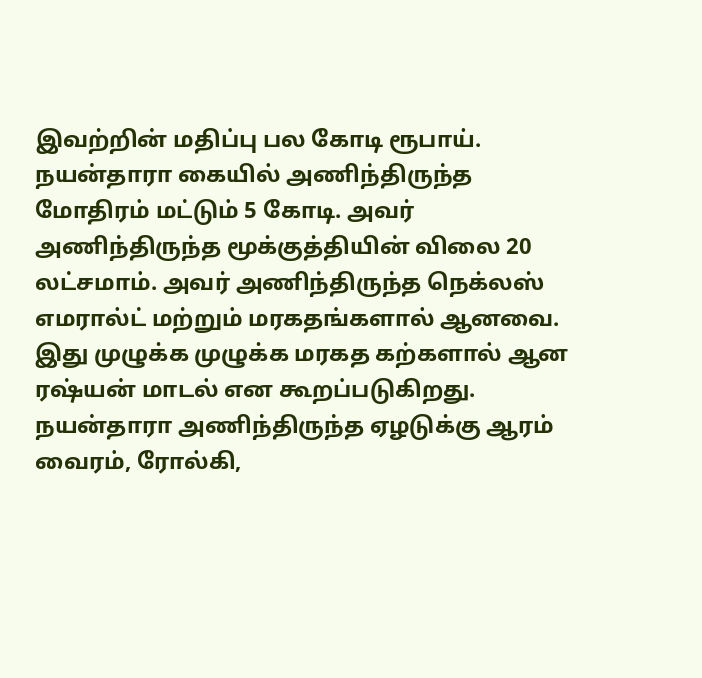இவற்றின் மதிப்பு பல கோடி ரூபாய். நயன்தாரா கையில் அணிந்திருந்த மோதிரம் மட்டும் 5 கோடி. அவர் அணிந்திருந்த மூக்குத்தியின் விலை 20 லட்சமாம். அவர் அணிந்திருந்த நெக்லஸ் எமரால்ட் மற்றும் மரகதங்களால் ஆனவை. இது முழுக்க முழுக்க மரகத கற்களால் ஆன ரஷ்யன் மாடல் என கூறப்படுகிறது. நயன்தாரா அணிந்திருந்த ஏழடுக்கு ஆரம் வைரம், ரோல்கி,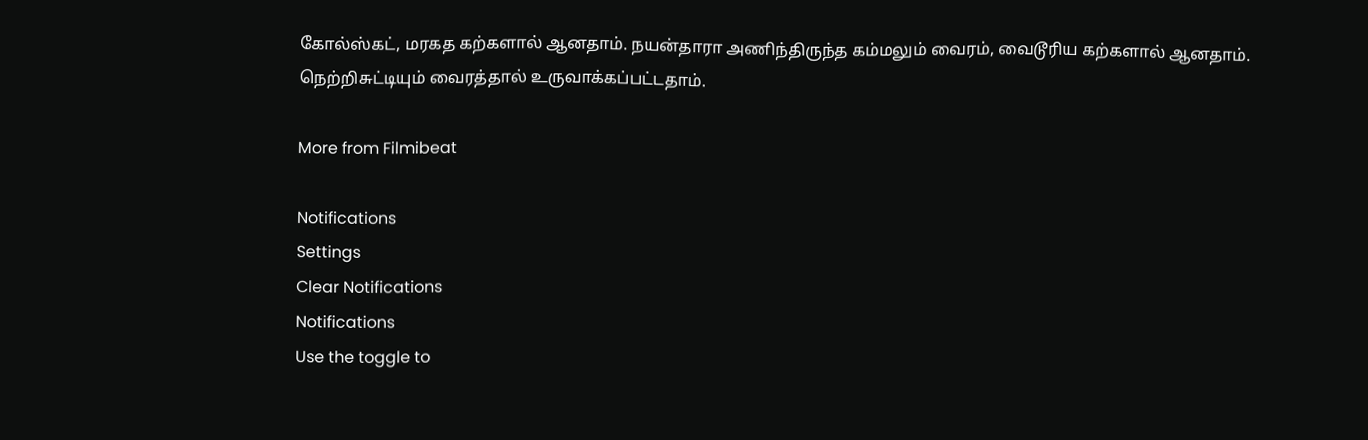கோல்ஸ்கட், மரகத கற்களால் ஆனதாம். நயன்தாரா அணிந்திருந்த கம்மலும் வைரம், வைடூரிய கற்களால் ஆனதாம். நெற்றிசுட்டியும் வைரத்தால் உருவாக்கப்பட்டதாம்.

More from Filmibeat

Notifications
Settings
Clear Notifications
Notifications
Use the toggle to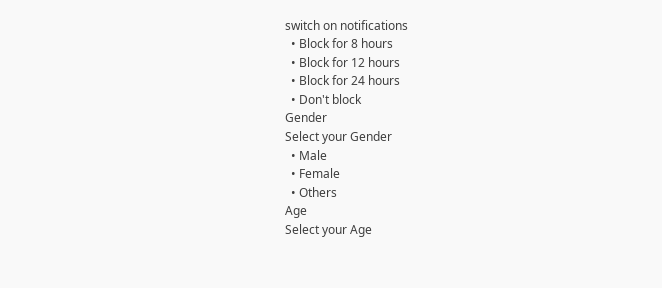switch on notifications
  • Block for 8 hours
  • Block for 12 hours
  • Block for 24 hours
  • Don't block
Gender
Select your Gender
  • Male
  • Female
  • Others
Age
Select your Age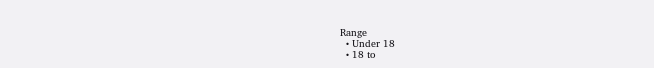Range
  • Under 18
  • 18 to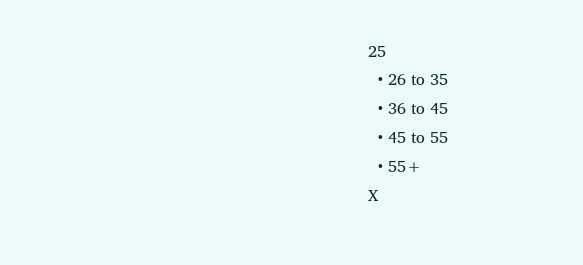25
  • 26 to 35
  • 36 to 45
  • 45 to 55
  • 55+
X